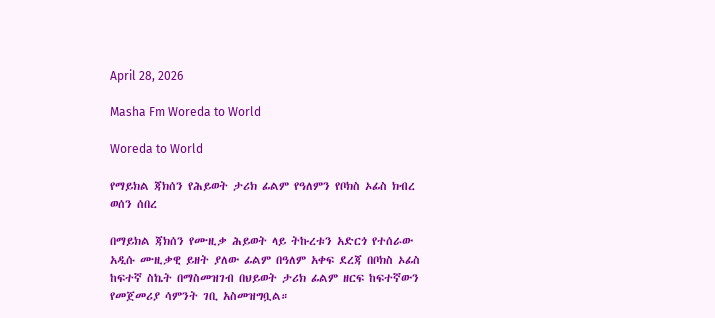April 28, 2026

Masha Fm Woreda to World

Woreda to World

የማይክል ጃክሰን የሕይወት ታሪክ ፊልም የዓለምን የቦክስ ኦፊስ ክብረ ወሰን ሰበረ

በማይክል ጃክሰን የሙዚቃ ሕይወት ላይ ትኩረቱን አድርጎ የተሰራው አዲሱ ሙዚቃዊ ይዘት ያለው ፊልም በዓለም አቀፍ ደረጃ በቦክስ ኦፊስ ከፍተኛ ስኬት በማስመዝገብ በህይወት ታሪክ ፊልም ዘርፍ ከፍተኛውን የመጀመሪያ ሳምንት ገቢ አስመዝግቧል።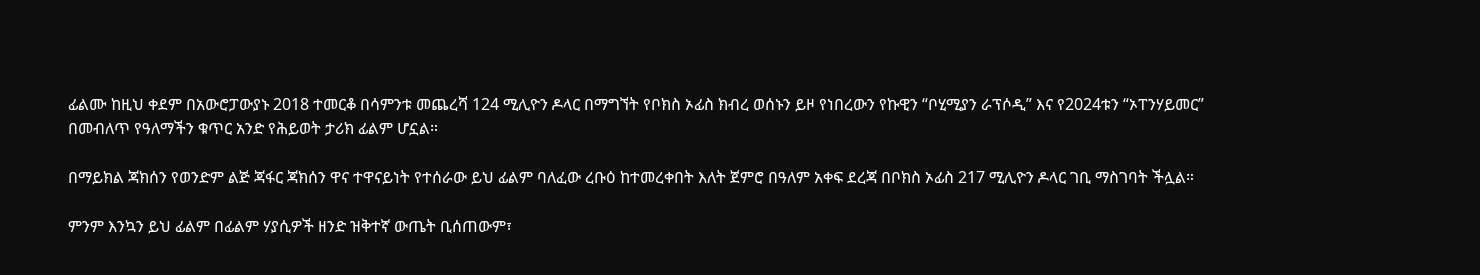ፊልሙ ከዚህ ቀደም በአውሮፓውያኑ 2018 ተመርቆ በሳምንቱ መጨረሻ 124 ሚሊዮን ዶላር በማግኘት የቦክስ ኦፊስ ክብረ ወሰኑን ይዞ የነበረውን የኩዊን “ቦሂሚያን ራፕሶዲ” እና የ2024ቱን “ኦፐንሃይመር” በመብለጥ የዓለማችን ቁጥር አንድ የሕይወት ታሪክ ፊልም ሆኗል።

በማይክል ጃክሰን የወንድም ልጅ ጃፋር ጃክሰን ዋና ተዋናይነት የተሰራው ይህ ፊልም ባለፈው ረቡዕ ከተመረቀበት እለት ጀምሮ በዓለም አቀፍ ደረጃ በቦክስ ኦፊስ 217 ሚሊዮን ዶላር ገቢ ማስገባት ችሏል።

ምንም እንኳን ይህ ፊልም በፊልም ሃያሲዎች ዘንድ ዝቅተኛ ውጤት ቢሰጠውም፣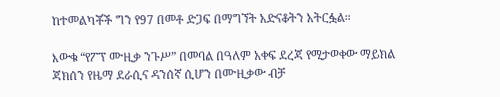ከተመልካቾች ግን የ97 በመቶ ድጋፍ በማግኘት አድናቆትን አትርፏል።

እውቁ “የፖፕ ሙዚቃ ንጉሥ” በመባል በዓለም አቀፍ ደረጃ የሚታወቀው ማይክል ጃክሰን የዜማ ደራሲና ዳንሰኛ ሲሆን በሙዚቃው ብቻ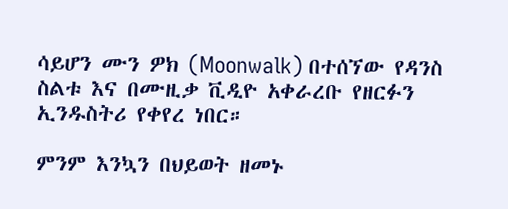ሳይሆን ሙን ዎክ (Moonwalk) በተሰኘው የዳንስ ስልቱ እና በሙዚቃ ቪዲዮ አቀራረቡ የዘርፉን ኢንዱስትሪ የቀየረ ነበር።

ምንም እንኳን በህይወት ዘመኑ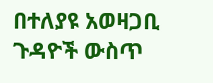በተለያዩ አወዛጋቢ ጉዳዮች ውስጥ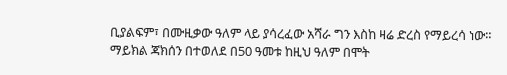ቢያልፍም፣ በሙዚቃው ዓለም ላይ ያሳረፈው አሻራ ግን እስከ ዛሬ ድረስ የማይረሳ ነው። ማይክል ጃክሰን በተወለደ በ50 ዓመቱ ከዚህ ዓለም በሞት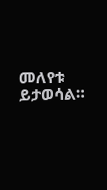መለየቱ ይታወሳል።